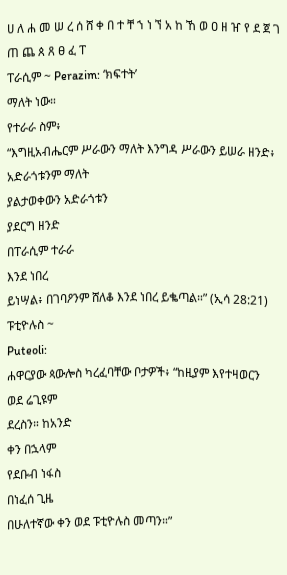ሀ ለ ሐ መ ሠ ረ ሰ ሸ ቀ በ ተ ቸ ኀ ነ ኘ አ ከ ኸ ወ ዐ ዘ ዠ የ ደ ጀ ገ ጠ ጨ ጰ ጸ ፀ ፈ ፐ
ፐራሲም ~ Perazim: ‘ክፍተት’
ማለት ነው።
የተራራ ስም፥
“እግዚአብሔርም ሥራውን ማለት እንግዳ ሥራውን ይሠራ ዘንድ፥ አድራጎቱንም ማለት
ያልታወቀውን አድራጎቱን
ያደርግ ዘንድ
በፐራሲም ተራራ
እንደ ነበረ
ይነሣል፥ በገባዖንም ሸለቆ እንደ ነበረ ይቈጣል።” (ኢሳ 28:21)
ፑቲዮሉስ ~
Puteoli:
ሐዋርያው ጳውሎስ ካረፈባቸው ቦታዎች፥ “ከዚያም እየተዛወርን
ወደ ሬጊዩም
ደረስን። ከአንድ
ቀን በኋላም
የደቡብ ነፋስ
በነፈሰ ጊዜ
በሁለተኛው ቀን ወደ ፑቲዮሉስ መጣን።”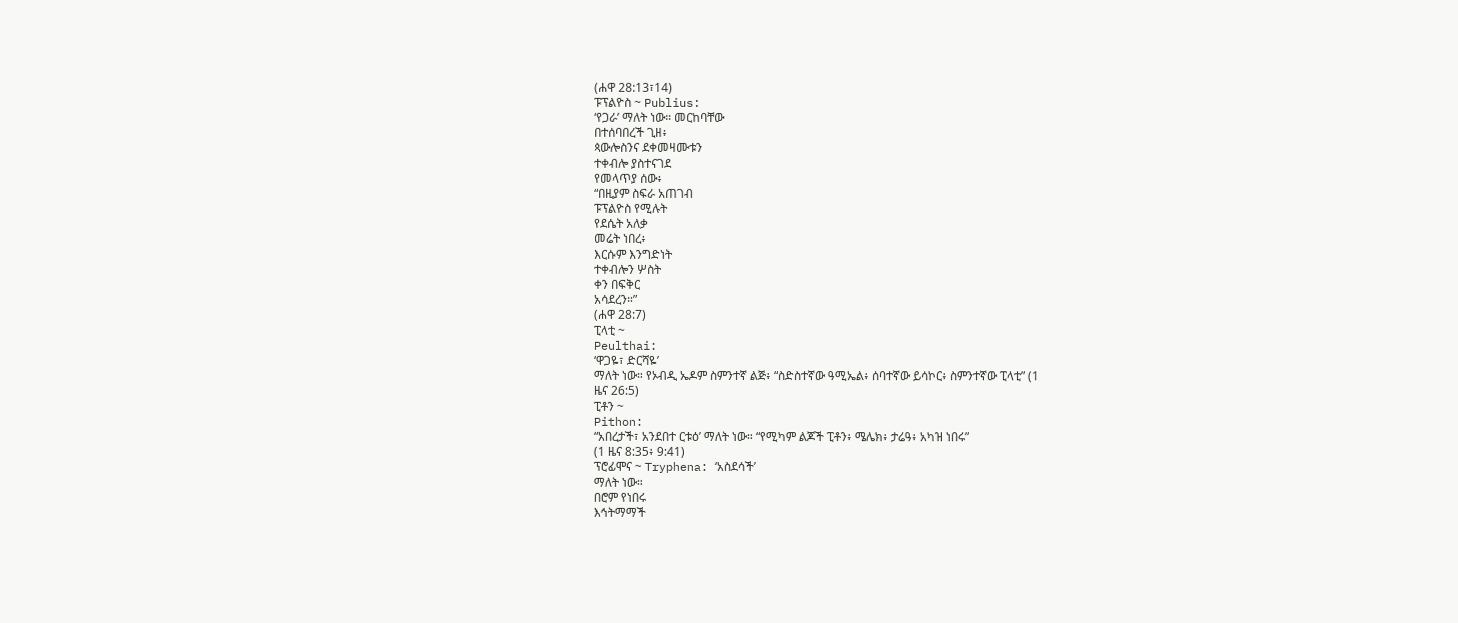(ሐዋ 28:13፣14)
ፑፕልዮስ ~ Publius:
‘የጋራ’ ማለት ነው። መርከባቸው
በተሰባበረች ጊዘ፥
ጳውሎስንና ደቀመዛሙቱን
ተቀብሎ ያስተናገደ
የመላጥያ ሰው፥
“በዚያም ስፍራ አጠገብ
ፑፕልዮስ የሚሉት
የደሴት አለቃ
መሬት ነበረ፥
እርሱም እንግድነት
ተቀብሎን ሦስት
ቀን በፍቅር
አሳደረን።”
(ሐዋ 28:7)
ፒላቲ ~
Peulthai:
‘ዋጋዬ፣ ድርሻዬ’
ማለት ነው። የኦብዲ ኤዶም ስምንተኛ ልጅ፥ “ስድስተኛው ዓሚኤል፥ ሰባተኛው ይሳኮር፥ ስምንተኛው ፒላቲ” (1
ዜና 26:5)
ፒቶን ~
Pithon:
“አበረታች፣ አንደበተ ርቱዕ’ ማለት ነው። “የሚካም ልጆች ፒቶን፥ ሜሌክ፥ ታሬዓ፥ አካዝ ነበሩ”
(1 ዜና 8:35፥ 9:41)
ፕሮፊሞና ~ Tryphena: ‘አስደሳች’
ማለት ነው።
በሮም የነበሩ
እኅትማማች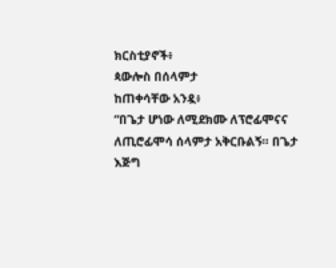ክርስቲያኖች፥
ጳውሎስ በሰላምታ
ከጠቀሳቸው አንዷ፥
“በጌታ ሆነው ለሚደክሙ ለፕሮፊሞናና ለጢሮፊሞሳ ሰላምታ አቅርቡልኝ። በጌታ እጅግ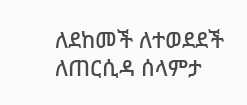ለደከመች ለተወደደች
ለጠርሲዳ ሰላምታ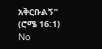አቅርቡልኝ”
(ሮሜ 16:1)
No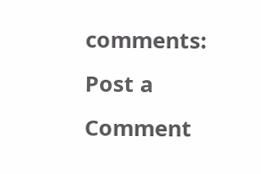comments:
Post a Comment